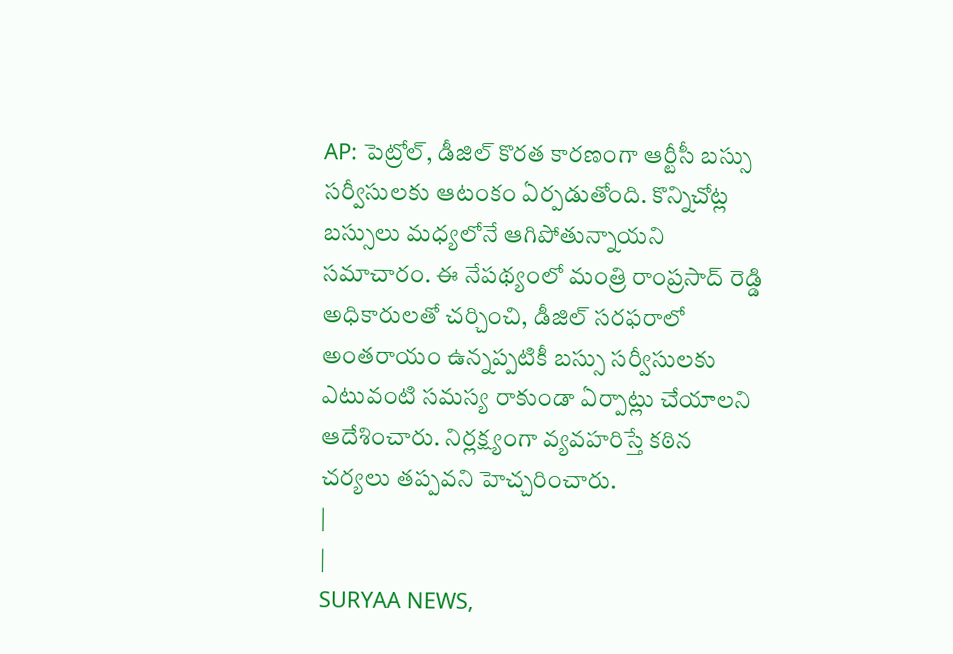AP: పెట్రోల్, డీజిల్ కొరత కారణంగా ఆర్టీసీ బస్సు సర్వీసులకు ఆటంకం ఏర్పడుతోంది. కొన్నిచోట్ల బస్సులు మధ్యలోనే ఆగిపోతున్నాయని సమాచారం. ఈ నేపథ్యంలో మంత్రి రాంప్రసాద్ రెడ్డి అధికారులతో చర్చించి, డీజిల్ సరఫరాలో అంతరాయం ఉన్నప్పటికీ బస్సు సర్వీసులకు ఎటువంటి సమస్య రాకుండా ఏర్పాట్లు చేయాలని ఆదేశించారు. నిర్లక్ష్యంగా వ్యవహరిస్తే కఠిన చర్యలు తప్పవని హెచ్చరించారు.
|
|
SURYAA NEWS,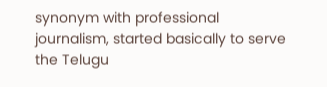synonym with professional journalism, started basically to serve the Telugu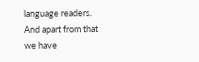language readers. And apart from that we have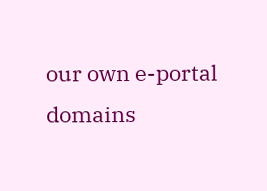our own e-portal domains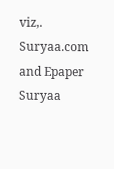viz,. Suryaa.com and Epaper Suryaa